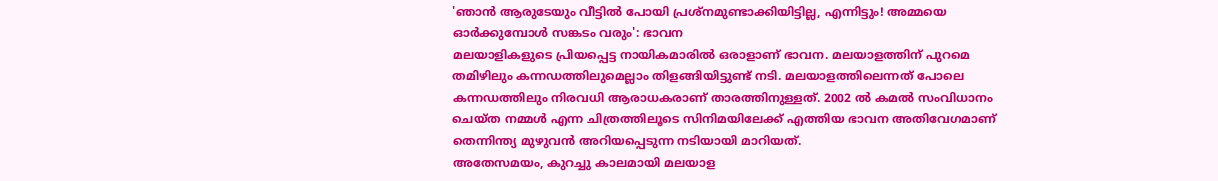'ഞാൻ ആരുടേയും വീട്ടിൽ പോയി പ്രശ്നമുണ്ടാക്കിയിട്ടില്ല, എന്നിട്ടും! അമ്മയെ ഓർക്കുമ്പോൾ സങ്കടം വരും': ഭാവന
മലയാളികളുടെ പ്രിയപ്പെട്ട നായികമാരിൽ ഒരാളാണ് ഭാവന. മലയാളത്തിന് പുറമെ തമിഴിലും കന്നഡത്തിലുമെല്ലാം തിളങ്ങിയിട്ടുണ്ട് നടി. മലയാളത്തിലെന്നത് പോലെ കന്നഡത്തിലും നിരവധി ആരാധകരാണ് താരത്തിനുള്ളത്. 2002 ൽ കമൽ സംവിധാനം ചെയ്ത നമ്മൾ എന്ന ചിത്രത്തിലൂടെ സിനിമയിലേക്ക് എത്തിയ ഭാവന അതിവേഗമാണ് തെന്നിന്ത്യ മുഴുവൻ അറിയപ്പെടുന്ന നടിയായി മാറിയത്.
അതേസമയം, കുറച്ചു കാലമായി മലയാള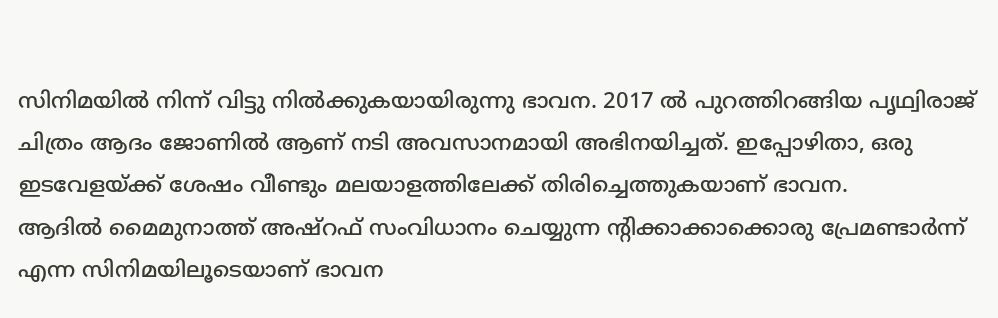സിനിമയിൽ നിന്ന് വിട്ടു നിൽക്കുകയായിരുന്നു ഭാവന. 2017 ൽ പുറത്തിറങ്ങിയ പൃഥ്വിരാജ് ചിത്രം ആദം ജോണിൽ ആണ് നടി അവസാനമായി അഭിനയിച്ചത്. ഇപ്പോഴിതാ, ഒരു ഇടവേളയ്ക്ക് ശേഷം വീണ്ടും മലയാളത്തിലേക്ക് തിരിച്ചെത്തുകയാണ് ഭാവന.
ആദിൽ മൈമുനാത്ത് അഷ്റഫ് സംവിധാനം ചെയ്യുന്ന ന്റിക്കാക്കാക്കൊരു പ്രേമണ്ടാർന്ന് എന്ന സിനിമയിലൂടെയാണ് ഭാവന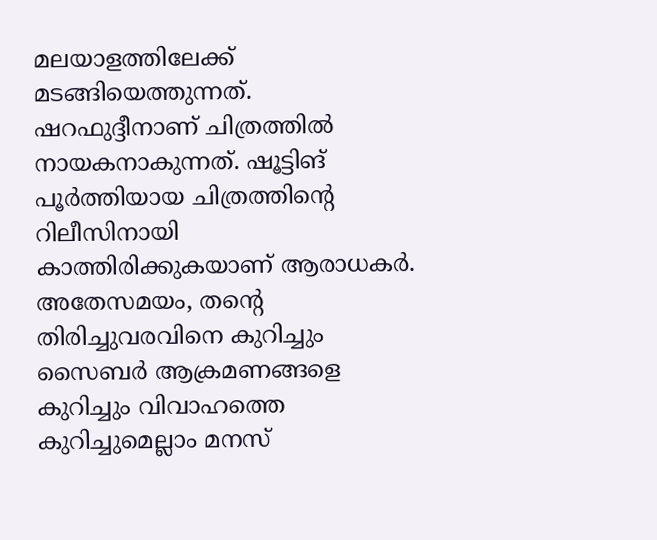മലയാളത്തിലേക്ക് മടങ്ങിയെത്തുന്നത്. ഷറഫുദ്ദീനാണ് ചിത്രത്തിൽ നായകനാകുന്നത്. ഷൂട്ടിങ് പൂർത്തിയായ ചിത്രത്തിന്റെ റിലീസിനായി കാത്തിരിക്കുകയാണ് ആരാധകർ. അതേസമയം, തന്റെ തിരിച്ചുവരവിനെ കുറിച്ചും സൈബർ ആക്രമണങ്ങളെ കുറിച്ചും വിവാഹത്തെ കുറിച്ചുമെല്ലാം മനസ്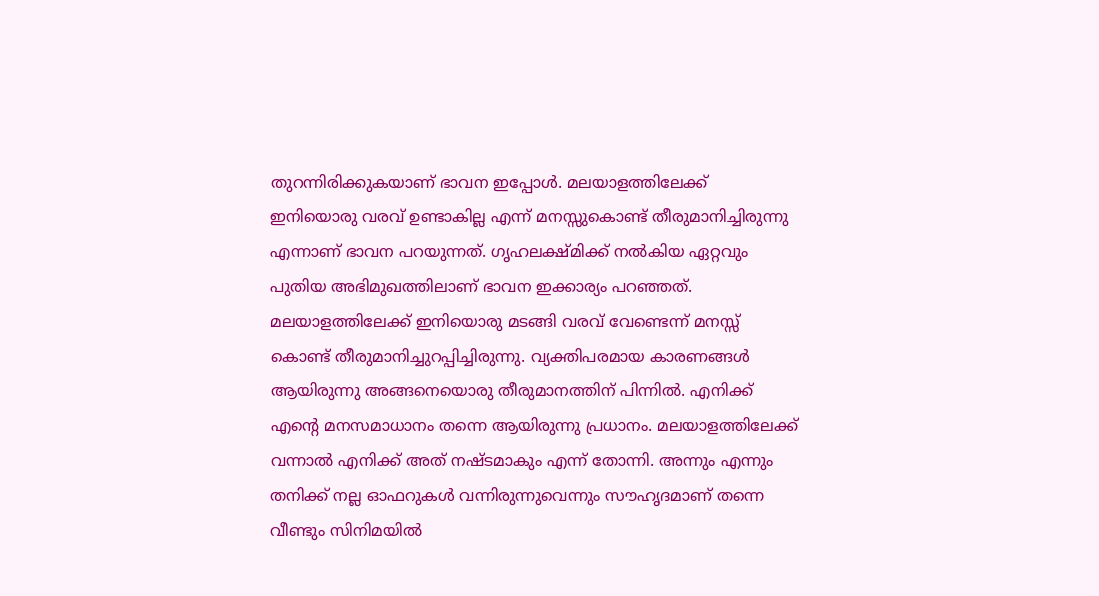തുറന്നിരിക്കുകയാണ് ഭാവന ഇപ്പോൾ. മലയാളത്തിലേക്ക് ഇനിയൊരു വരവ് ഉണ്ടാകില്ല എന്ന് മനസ്സുകൊണ്ട് തീരുമാനിച്ചിരുന്നു എന്നാണ് ഭാവന പറയുന്നത്. ഗൃഹലക്ഷ്മിക്ക് നൽകിയ ഏറ്റവും പുതിയ അഭിമുഖത്തിലാണ് ഭാവന ഇക്കാര്യം പറഞ്ഞത്. മലയാളത്തിലേക്ക് ഇനിയൊരു മടങ്ങി വരവ് വേണ്ടെന്ന് മനസ്സ് കൊണ്ട് തീരുമാനിച്ചുറപ്പിച്ചിരുന്നു. വ്യക്തിപരമായ കാരണങ്ങൾ ആയിരുന്നു അങ്ങനെയൊരു തീരുമാനത്തിന് പിന്നിൽ. എനിക്ക് എന്റെ മനസമാധാനം തന്നെ ആയിരുന്നു പ്രധാനം. മലയാളത്തിലേക്ക് വന്നാൽ എനിക്ക് അത് നഷ്ടമാകും എന്ന് തോന്നി. അന്നും എന്നും തനിക്ക് നല്ല ഓഫറുകൾ വന്നിരുന്നുവെന്നും സൗഹൃദമാണ് തന്നെ വീണ്ടും സിനിമയിൽ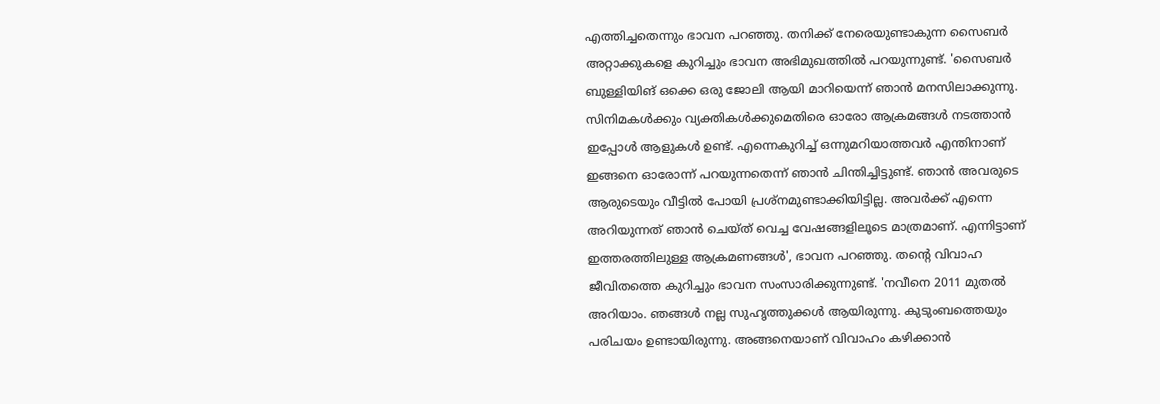എത്തിച്ചതെന്നും ഭാവന പറഞ്ഞു. തനിക്ക് നേരെയുണ്ടാകുന്ന സൈബർ അറ്റാക്കുകളെ കുറിച്ചും ഭാവന അഭിമുഖത്തിൽ പറയുന്നുണ്ട്. 'സൈബർ ബുള്ളിയിങ് ഒക്കെ ഒരു ജോലി ആയി മാറിയെന്ന് ഞാൻ മനസിലാക്കുന്നു. സിനിമകൾക്കും വ്യക്തികൾക്കുമെതിരെ ഓരോ ആക്രമങ്ങൾ നടത്താൻ ഇപ്പോൾ ആളുകൾ ഉണ്ട്. എന്നെകുറിച്ച് ഒന്നുമറിയാത്തവർ എന്തിനാണ് ഇങ്ങനെ ഓരോന്ന് പറയുന്നതെന്ന് ഞാൻ ചിന്തിച്ചിട്ടുണ്ട്. ഞാൻ അവരുടെ ആരുടെയും വീട്ടിൽ പോയി പ്രശ്നമുണ്ടാക്കിയിട്ടില്ല. അവർക്ക് എന്നെ അറിയുന്നത് ഞാൻ ചെയ്ത് വെച്ച വേഷങ്ങളിലൂടെ മാത്രമാണ്. എന്നിട്ടാണ് ഇത്തരത്തിലുള്ള ആക്രമണങ്ങൾ', ഭാവന പറഞ്ഞു. തന്റെ വിവാഹ ജീവിതത്തെ കുറിച്ചും ഭാവന സംസാരിക്കുന്നുണ്ട്. 'നവീനെ 2011 മുതൽ അറിയാം. ഞങ്ങൾ നല്ല സുഹൃത്തുക്കൾ ആയിരുന്നു. കുടുംബത്തെയും പരിചയം ഉണ്ടായിരുന്നു. അങ്ങനെയാണ് വിവാഹം കഴിക്കാൻ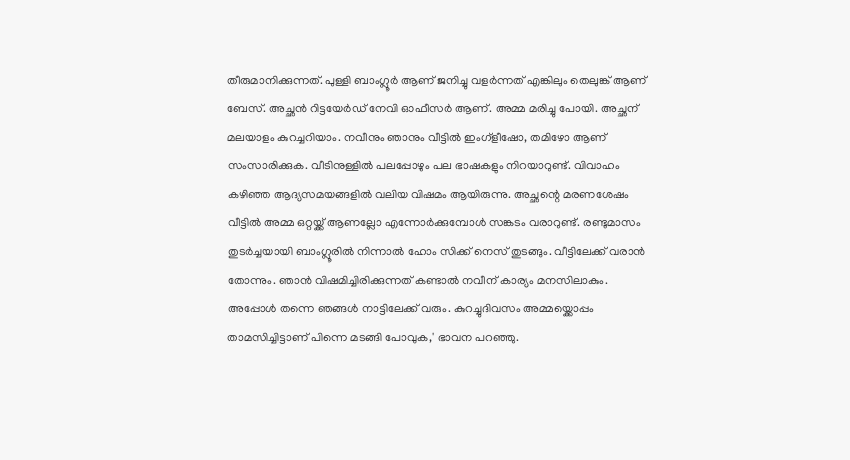തീരുമാനിക്കുന്നത്. പുള്ളി ബാംഗ്ലൂർ ആണ് ജനിച്ചു വളർന്നത് എങ്കിലും തെലുങ്ക് ആണ് ബേസ്. അച്ഛൻ റിട്ടയേർഡ് നേവി ഓഫീസർ ആണ്. അമ്മ മരിച്ചു പോയി. അച്ഛന് മലയാളം കുറച്ചറിയാം. നവീനും ഞാനും വീട്ടിൽ ഇംഗ്ളീഷോ, തമിഴോ ആണ് സംസാരിക്കുക. വീടിനുള്ളിൽ പലപ്പോഴും പല ഭാഷകളും നിറയാറുണ്ട്. വിവാഹം കഴിഞ്ഞ ആദ്യസമയങ്ങളിൽ വലിയ വിഷമം ആയിരുന്നു. അച്ഛന്റെ മരണശേഷം വീട്ടിൽ അമ്മ ഒറ്റയ്ക്ക് ആണല്ലോ എന്നോർക്കുമ്പോൾ സങ്കടം വരാറുണ്ട്. രണ്ടുമാസം തുടർച്ചയായി ബാംഗ്ലൂരിൽ നിന്നാൽ ഹോം സിക്ക് നെസ് തുടങ്ങും. വീട്ടിലേക്ക് വരാൻ തോന്നും. ഞാൻ വിഷമിച്ചിരിക്കുന്നത് കണ്ടാൽ നവീന് കാര്യം മനസിലാകും. അപ്പോൾ തന്നെ ഞങ്ങൾ നാട്ടിലേക്ക് വരും. കുറച്ചുദിവസം അമ്മയ്ക്കൊപ്പം താമസിച്ചിട്ടാണ് പിന്നെ മടങ്ങി പോവുക,' ഭാവന പറഞ്ഞു.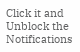Click it and Unblock the Notifications